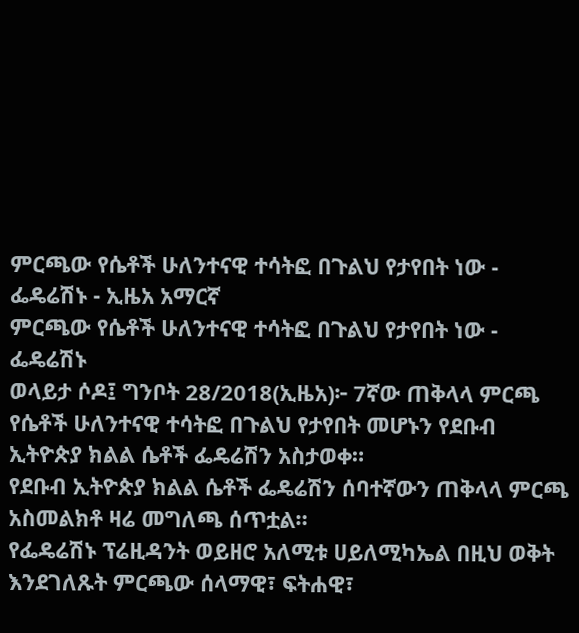ምርጫው የሴቶች ሁለንተናዊ ተሳትፎ በጉልህ የታየበት ነው - ፌዴሬሽኑ - ኢዜአ አማርኛ
ምርጫው የሴቶች ሁለንተናዊ ተሳትፎ በጉልህ የታየበት ነው - ፌዴሬሽኑ
ወላይታ ሶዶ፤ ግንቦት 28/2018(ኢዜአ)፦ 7ኛው ጠቅላላ ምርጫ የሴቶች ሁለንተናዊ ተሳትፎ በጉልህ የታየበት መሆኑን የደቡብ ኢትዮጵያ ክልል ሴቶች ፌዴሬሽን አስታወቀ።
የደቡብ ኢትዮጵያ ክልል ሴቶች ፌዴሬሽን ሰባተኛውን ጠቅላላ ምርጫ አስመልክቶ ዛሬ መግለጫ ሰጥቷል።
የፌዴሬሽኑ ፕሬዚዳንት ወይዘሮ አለሚቱ ሀይለሚካኤል በዚህ ወቅት እንደገለጹት ምርጫው ሰላማዊ፣ ፍትሐዊ፣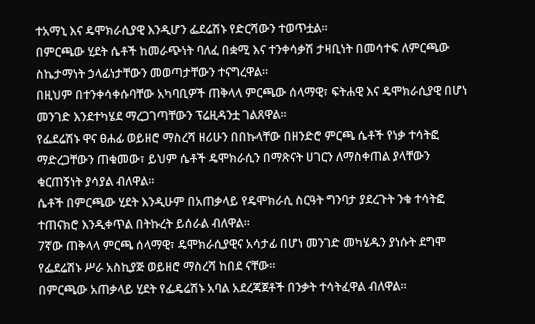ተአማኒ እና ዴሞክራሲያዊ እንዲሆን ፌደሬሽኑ የድርሻውን ተወጥቷል፡፡
በምርጫው ሂደት ሴቶች ከመራጭነት ባለፈ በቋሚ እና ተንቀሳቃሽ ታዛቢነት በመሳተፍ ለምርጫው ስኬታማነት ኃላፊነታቸውን መወጣታቸውን ተናግረዋል።
በዚህም በተንቀሳቀሱባቸው አካባቢዎች ጠቅላላ ምርጫው ሰላማዊ፣ ፍትሐዊ እና ዴሞክራሲያዊ በሆነ መንገድ እንደተካሄደ ማረጋገጣቸውን ፕሬዚዳንቷ ገልጸዋል፡፡
የፌደሬሽኑ ዋና ፀሐፊ ወይዘሮ ማስረሻ ዘሪሁን በበኩላቸው በዘንድሮ ምርጫ ሴቶች የነቃ ተሳትፎ ማድረጋቸውን ጠቁመው፣ ይህም ሴቶች ዴሞክራሲን በማጽናት ሀገርን ለማስቀጠል ያላቸውን ቁርጠኝነት ያሳያል ብለዋል።
ሴቶች በምርጫው ሂደት እንዲሁም በአጠቃላይ የዴሞክራሲ ስርዓት ግንባታ ያደረጉት ንቁ ተሳትፎ ተጠናክሮ እንዲቀጥል በትኩረት ይሰራል ብለዋል።
7ኛው ጠቅላላ ምርጫ ሰላማዊ፣ ዴሞክራሲያዊና አሳታፊ በሆነ መንገድ መካሄዱን ያነሱት ደግሞ የፌደሬሽኑ ሥራ አስኪያጅ ወይዘሮ ማስረሻ ከበደ ናቸው።
በምርጫው አጠቃላይ ሂደት የፌዴሬሽኑ አባል አደረጃጀቶች በንቃት ተሳትፈዋል ብለዋል።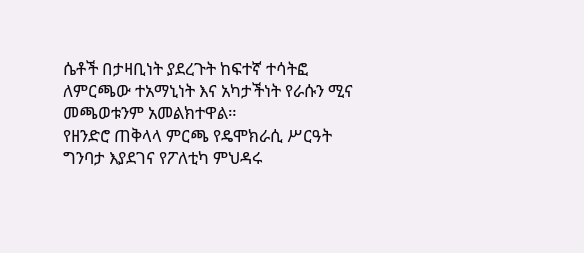ሴቶች በታዛቢነት ያደረጉት ከፍተኛ ተሳትፎ ለምርጫው ተአማኒነት እና አካታችነት የራሱን ሚና መጫወቱንም አመልክተዋል።
የዘንድሮ ጠቅላላ ምርጫ የዴሞክራሲ ሥርዓት ግንባታ እያደገና የፖለቲካ ምህዳሩ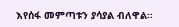እየሰፋ መምጣቱን ያሳያል ብለዋል።